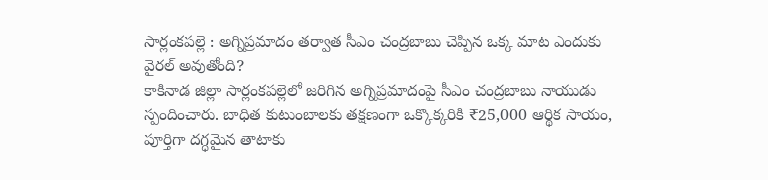సార్లంకపల్లె : అగ్నిప్రమాదం తర్వాత సీఎం చంద్రబాబు చెప్పిన ఒక్క మాట ఎందుకు వైరల్ అవుతోంది?
కాకినాడ జిల్లా సార్లంకపల్లెలో జరిగిన అగ్నిప్రమాదంపై సీఎం చంద్రబాబు నాయుడు స్పందించారు. బాధిత కుటుంబాలకు తక్షణంగా ఒక్కొక్కరికి ₹25,000 ఆర్థిక సాయం, పూర్తిగా దగ్ధమైన తాటాకు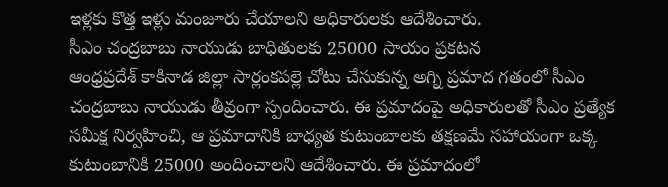ఇళ్లకు కొత్త ఇళ్లు మంజూరు చేయాలని అధికారులకు ఆదేశించారు.
సీఎం చంద్రబాబు నాయుడు బాధితులకు 25000 సాయం ప్రకటన
ఆంధ్రప్రదేశ్ కాకినాడ జిల్లా సార్లంకపల్లె చోటు చేసుకున్న అగ్ని ప్రమాద గతంలో సీఎం చంద్రబాబు నాయుడు తీవ్రంగా స్పందించారు. ఈ ప్రమాదంపై అధికారులతో సీఎం ప్రత్యేక సమీక్ష నిర్వహించి, ఆ ప్రమాదానికి బాధ్యత కుటుంబాలకు తక్షణమే సహాయంగా ఒక్క కుటుంబానికి 25000 అందించాలని ఆదేశించారు. ఈ ప్రమాదంలో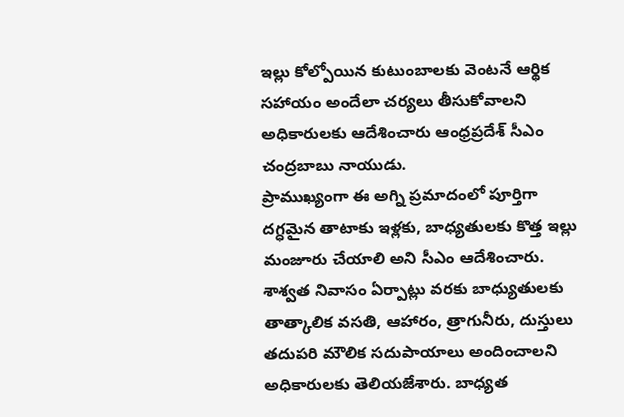ఇల్లు కోల్పోయిన కుటుంబాలకు వెంటనే ఆర్థిక సహాయం అందేలా చర్యలు తీసుకోవాలని అధికారులకు ఆదేశించారు ఆంధ్రప్రదేశ్ సీఎం చంద్రబాబు నాయుడు.
ప్రాముఖ్యంగా ఈ అగ్ని ప్రమాదంలో పూర్తిగా దగ్ధమైన తాటాకు ఇళ్లకు, బాధ్యతులకు కొత్త ఇల్లు మంజూరు చేయాలి అని సీఎం ఆదేశించారు. శాశ్వత నివాసం ఏర్పాట్లు వరకు బాధ్యుతులకు తాత్కాలిక వసతి, ఆహారం, త్రాగునీరు, దుస్తులు తదుపరి మౌలిక సదుపాయాలు అందించాలని అధికారులకు తెలియజేశారు. బాధ్యత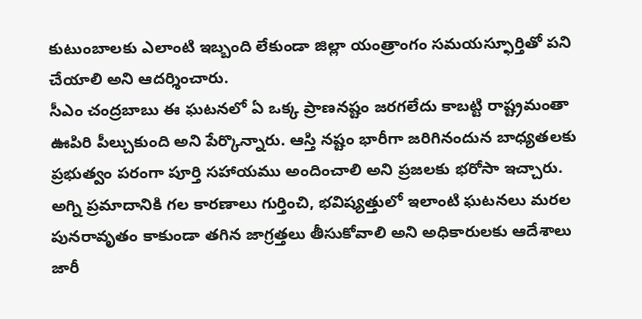కుటుంబాలకు ఎలాంటి ఇబ్బంది లేకుండా జిల్లా యంత్రాంగం సమయస్ఫూర్తితో పని చేయాలి అని ఆదర్శించారు.
సీఎం చంద్రబాబు ఈ ఘటనలో ఏ ఒక్క ప్రాణనష్టం జరగలేదు కాబట్టి రాష్ట్రమంతా ఊపిరి పీల్చుకుంది అని పేర్కొన్నారు. ఆస్తి నష్టం భారీగా జరిగినందున బాధ్యతలకు ప్రభుత్వం పరంగా పూర్తి సహాయము అందించాలి అని ప్రజలకు భరోసా ఇచ్చారు. అగ్ని ప్రమాదానికి గల కారణాలు గుర్తించి, భవిష్యత్తులో ఇలాంటి ఘటనలు మరల పునరావృతం కాకుండా తగిన జాగ్రత్తలు తీసుకోవాలి అని అధికారులకు ఆదేశాలు జారీ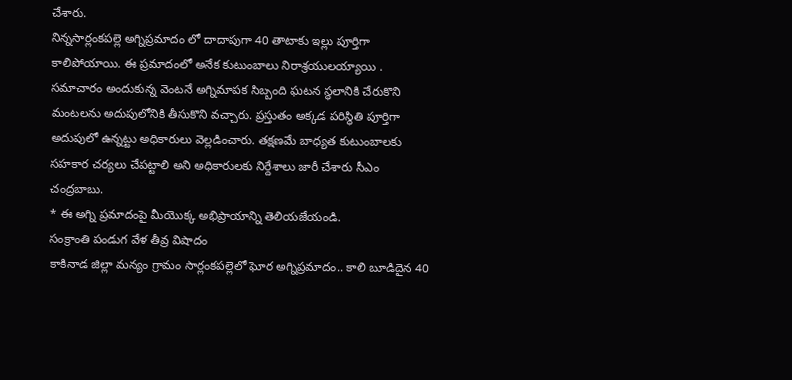చేశారు.
నిన్నసార్లంకపల్లె అగ్నిప్రమాదం లో దాదాపుగా 40 తాటాకు ఇల్లు పూర్తిగా కాలిపోయాయి. ఈ ప్రమాదంలో అనేక కుటుంబాలు నిరాశ్రయులయ్యాయి . సమాచారం అందుకున్న వెంటనే అగ్నిమాపక సిబ్బంది ఘటన స్థలానికి చేరుకొని మంటలను అదుపులోనికి తీసుకొని వచ్చారు. ప్రస్తుతం అక్కడ పరిస్థితి పూర్తిగా అదుపులో ఉన్నట్టు అధికారులు వెల్లడించారు. తక్షణమే బాధ్యత కుటుంబాలకు సహకార చర్యలు చేపట్టాలి అని అధికారులకు నిర్దేశాలు జారీ చేశారు సీఎం చంద్రబాబు.
* ఈ అగ్ని ప్రమాదంపై మీయొక్క అభిప్రాయాన్ని తెలియజేయండి.
సంక్రాంతి పండుగ వేళ తీవ్ర విషాదం
కాకినాడ జిల్లా మన్యం గ్రామం సార్లంకపల్లెలో ఘోర అగ్నిప్రమాదం.. కాలి బూడిదైన 40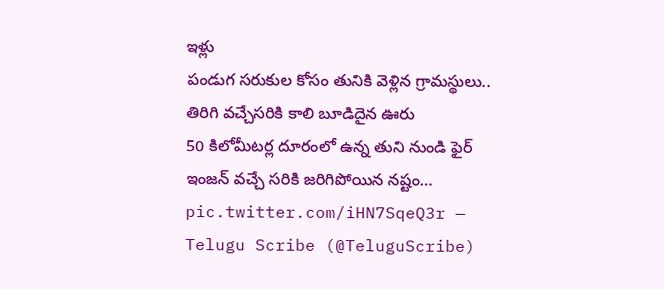ఇళ్లు
పండుగ సరుకుల కోసం తునికి వెళ్లిన గ్రామస్థులు.. తిరిగి వచ్చేసరికి కాలి బూడిదైన ఊరు
50 కిలోమీటర్ల దూరంలో ఉన్న తుని నుండి ఫైర్ ఇంజన్ వచ్చే సరికి జరిగిపోయిన నష్టం… pic.twitter.com/iHN7SqeQ3r — Telugu Scribe (@TeluguScribe)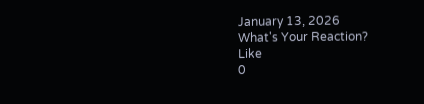January 13, 2026
What's Your Reaction?
Like
0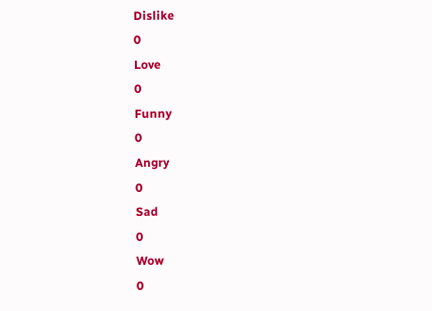Dislike
0
Love
0
Funny
0
Angry
0
Sad
0
Wow
0